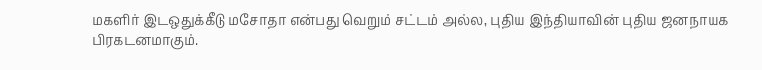மகளிர் இடஒதுக்கீடு மசோதா என்பது வெறும் சட்டம் அல்ல, புதிய இந்தியாவின் புதிய ஜனநாயக பிரகடனமாகும்.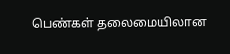பெண்கள் தலைமையிலான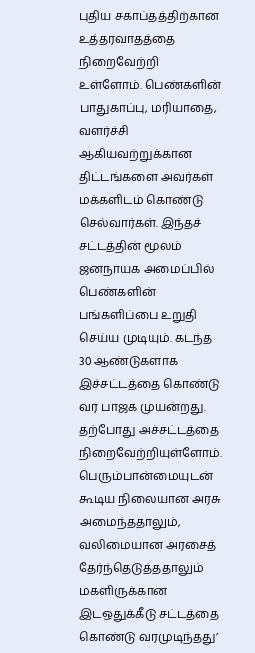புதிய சகாப்தத்திற்கான உத்தரவாதத்தை நிறைவேற்றி உள்ளோம். பெண்களின் பாதுகாப்பு, மரியாதை, வளர்ச்சி ஆகியவற்றுக்கான திட்டங்களை அவர்கள் மக்களிடம் கொண்டு செல்வார்கள். இந்தச் சட்டத்தின் மூலம் ஜனநாயக அமைப்பில் பெண்களின் பங்களிப்பை உறுதி செய்ய முடியும். கடந்த 30 ஆண்டுகளாக இச்சட்டத்தை கொண்டு வர பாஜக முயன்றது. தற்போது அச்சட்டத்தை நிறைவேற்றியுள்ளோம். பெரும்பான்மையுடன் கூடிய நிலையான அரசு அமைந்ததாலும், வலிமையான அரசைத் தேர்ந்தெடுத்ததாலும் மகளிருக்கான இடஒதுக்கீடு சட்டத்தை கொண்டு வரமுடிந்தது’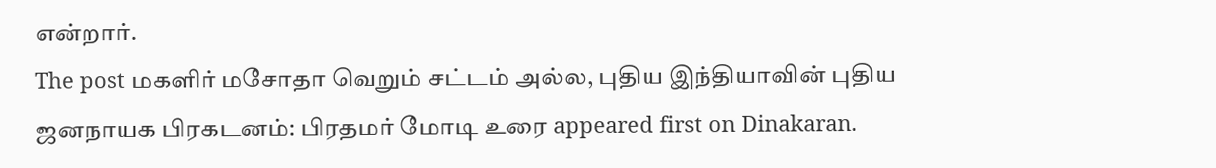என்றார்.
The post மகளிர் மசோதா வெறும் சட்டம் அல்ல, புதிய இந்தியாவின் புதிய ஜனநாயக பிரகடனம்: பிரதமர் மோடி உரை appeared first on Dinakaran.